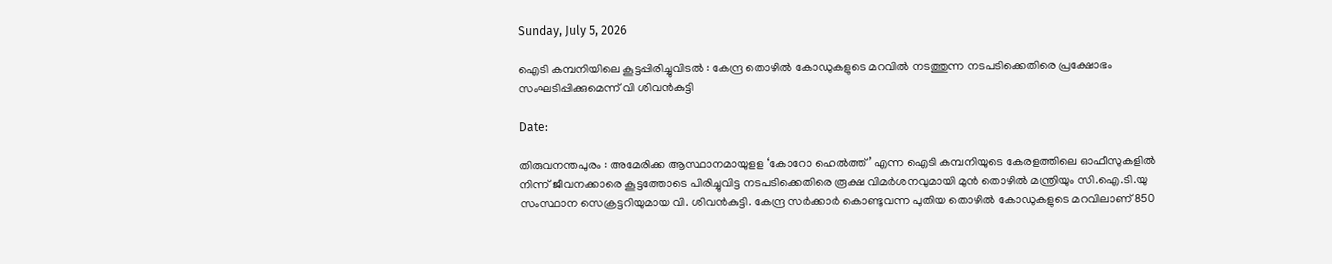Sunday, July 5, 2026

ഐടി കമ്പനിയിലെ കൂട്ടപ്പിരിച്ചുവിടൽ : കേന്ദ്ര തൊഴിൽ കോഡുകളുടെ മറവിൽ നടത്തുന്ന നടപടിക്കെതിരെ പ്രക്ഷോഭം സംഘടിപ്പിക്കുമെന്ന് വി ശിവൻകുട്ടി

Date:

തിരുവനന്തപുരം : അമേരിക്ക ആസ്ഥാനമായുളള ‘കോറോ ഹെൽത്ത്’ എന്ന ഐടി കമ്പനിയുടെ കേരളത്തിലെ ഓഫീസുകളിൽ നിന്ന് ജീവനക്കാരെ കൂട്ടത്തോടെ പിരിച്ചുവിട്ട നടപടിക്കെതിരെ രൂക്ഷ വിമർശനവുമായി മുൻ തൊഴിൽ മന്ത്രിയും സി.ഐ.ടി.യു സംസ്ഥാന സെക്രട്ടറിയുമായ വി. ശിവൻകുട്ടി. കേന്ദ്ര സർക്കാർ കൊണ്ടുവന്ന പുതിയ തൊഴിൽ കോഡുകളുടെ മറവിലാണ് 850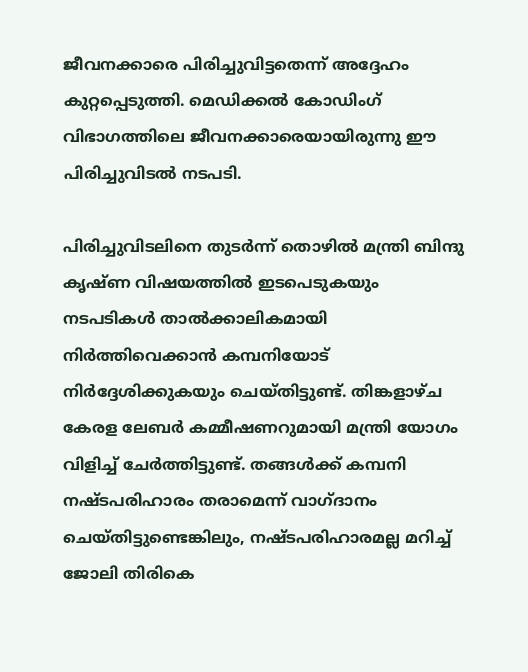ജീവനക്കാരെ പിരിച്ചുവിട്ടതെന്ന് അദ്ദേഹം കുറ്റപ്പെടുത്തി. മെഡിക്കൽ കോഡിംഗ് വിഭാഗത്തിലെ ജീവനക്കാരെയായിരുന്നു ഈ പിരിച്ചുവിടൽ നടപടി.

പിരിച്ചുവിടലിനെ തുടർന്ന് തൊഴിൽ മന്ത്രി ബിന്ദു കൃഷ്ണ വിഷയത്തിൽ ഇടപെടുകയും നടപടികൾ താൽക്കാലികമായി നിർത്തിവെക്കാൻ കമ്പനിയോട് നിർദ്ദേശിക്കുകയും ചെയ്തിട്ടുണ്ട്. തിങ്കളാഴ്ച കേരള ലേബർ കമ്മീഷണറുമായി മന്ത്രി യോഗം വിളിച്ച് ചേർത്തിട്ടുണ്ട്. തങ്ങൾക്ക് കമ്പനി നഷ്ടപരിഹാരം തരാമെന്ന് വാഗ്ദാനം ചെയ്തിട്ടുണ്ടെങ്കിലും, നഷ്ടപരിഹാരമല്ല മറിച്ച് ജോലി തിരികെ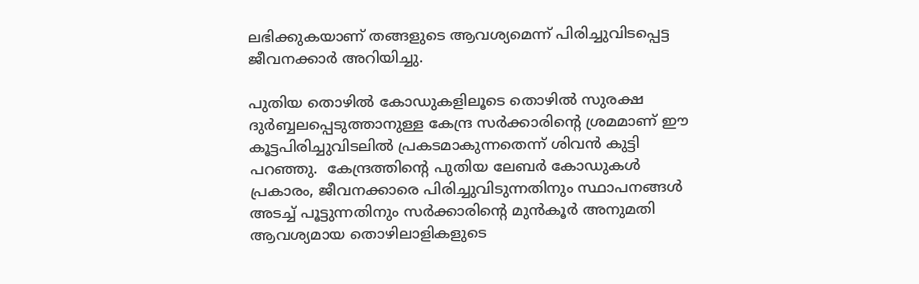ലഭിക്കുകയാണ് തങ്ങളുടെ ആവശ്യമെന്ന് പിരിച്ചുവിടപ്പെട്ട ജീവനക്കാർ അറിയിച്ചു.

പുതിയ തൊഴിൽ കോഡുകളിലൂടെ തൊഴിൽ സുരക്ഷ ദുർബ്ബലപ്പെടുത്താനുള്ള കേന്ദ്ര സർക്കാരിന്റെ ശ്രമമാണ് ഈ കൂട്ടപിരിച്ചുവിടലിൽ പ്രകടമാകുന്നതെന്ന് ശിവൻ കുട്ടി പറഞ്ഞു.  കേന്ദ്രത്തിന്റെ പുതിയ ലേബർ കോഡുകൾ പ്രകാരം, ജീവനക്കാരെ പിരിച്ചുവിടുന്നതിനും സ്ഥാപനങ്ങൾ അടച്ച് പൂട്ടുന്നതിനും സർക്കാരിന്റെ മുൻകൂർ അനുമതി ആവശ്യമായ തൊഴിലാളികളുടെ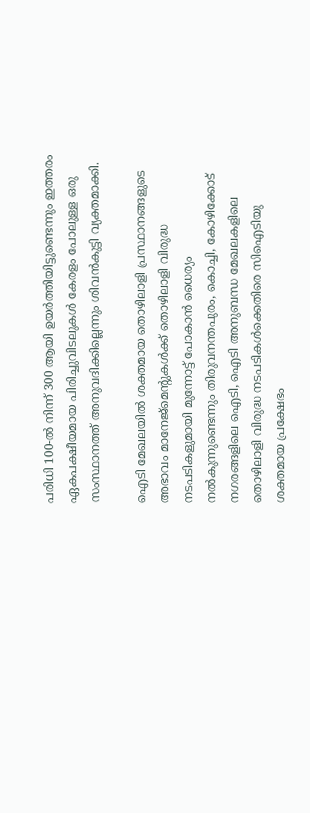പരിധി 100-ൽ നിന്ന് 300 ആയി ഉയർത്തിയിട്ടുണ്ടെന്നും ഇത്തരം ഏകപക്ഷീയമായ പിരിച്ചുവിടലുകൾ കേരളം പോലുള്ള ഒരു സംസ്ഥാനത്ത് അനുവദിക്കില്ലെന്നും ശിവൻകുട്ടി വ്യക്തമാക്കി.

ഐടി മേഖലയിൽ ശക്തമായ തൊഴിലാളി പ്രസ്ഥാനങ്ങളുടെ അഭാവം മാനേജ്‌മെന്റുകൾക്ക് തൊഴിലാളി വിരുദ്ധ നടപടികളുമായി മുന്നോട്ട് പോകാൻ ധൈര്യം നൽകുന്നുണ്ടെന്നും തിരുവനന്തപുരം, കൊച്ചി, കോഴിക്കോട് നഗരങ്ങളിലെ ഐടി, ഐടി അനുബന്ധ മേഖലകളിലെ തൊഴിലാളി വിരുദ്ധ നടപടികൾക്കെതിരെ സിഐടിയു ശക്തമായ പ്രക്ഷേഭം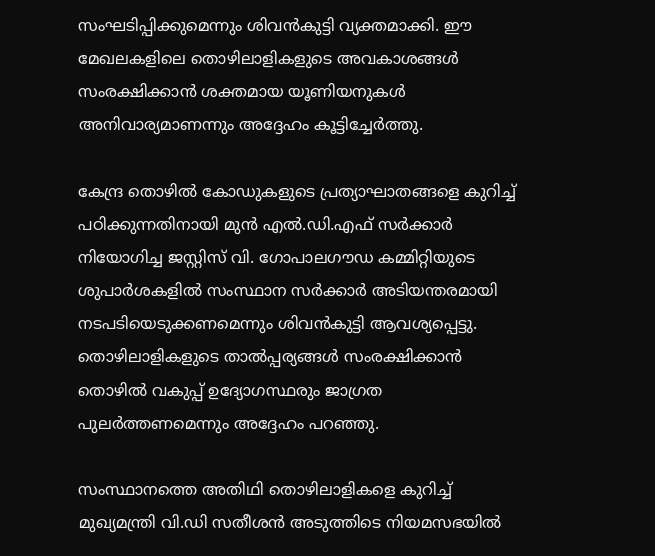സംഘടിപ്പിക്കുമെന്നും ശിവൻകുട്ടി വ്യക്തമാക്കി. ഈ മേഖലകളിലെ തൊഴിലാളികളുടെ അവകാശങ്ങൾ സംരക്ഷിക്കാൻ ശക്തമായ യൂണിയനുകൾ അനിവാര്യമാണന്നും അദ്ദേഹം കൂട്ടിച്ചേർത്തു.

കേന്ദ്ര തൊഴിൽ കോഡുകളുടെ പ്രത്യാഘാതങ്ങളെ കുറിച്ച് പഠിക്കുന്നതിനായി മുൻ എൽ.ഡി.എഫ് സർക്കാർ നിയോഗിച്ച ജസ്റ്റിസ് വി. ഗോപാലഗൗഡ കമ്മിറ്റിയുടെ ശുപാർശകളിൽ സംസ്ഥാന സർക്കാർ അടിയന്തരമായി നടപടിയെടുക്കണമെന്നും ശിവൻകുട്ടി ആവശ്യപ്പെട്ടു. തൊഴിലാളികളുടെ താൽപ്പര്യങ്ങൾ സംരക്ഷിക്കാൻ തൊഴിൽ വകുപ്പ് ഉദ്യോഗസ്ഥരും ജാഗ്രത പുലർത്തണമെന്നും അദ്ദേഹം പറഞ്ഞു.

സംസ്ഥാനത്തെ അതിഥി തൊഴിലാളികളെ കുറിച്ച് മുഖ്യമന്ത്രി വി.ഡി സതീശൻ അടുത്തിടെ നിയമസഭയിൽ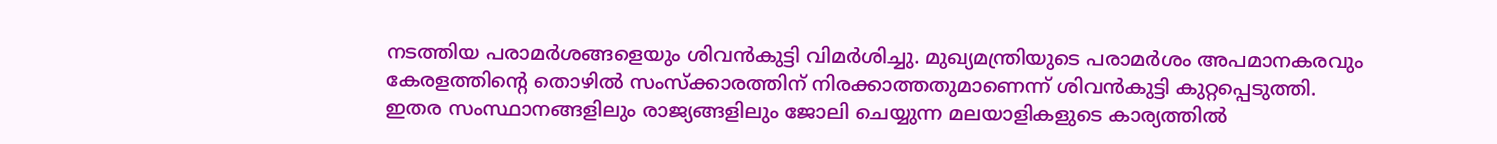നടത്തിയ പരാമർശങ്ങളെയും ശിവൻകുട്ടി വിമർശിച്ചു. മുഖ്യമന്ത്രിയുടെ പരാമർശം അപമാനകരവും കേരളത്തിന്റെ തൊഴിൽ സംസ്ക്കാരത്തിന് നിരക്കാത്തതുമാണെന്ന് ശിവൻകുട്ടി കുറ്റപ്പെടുത്തി. ഇതര സംസ്ഥാനങ്ങളിലും രാജ്യങ്ങളിലും ജോലി ചെയ്യുന്ന മലയാളികളുടെ കാര്യത്തിൽ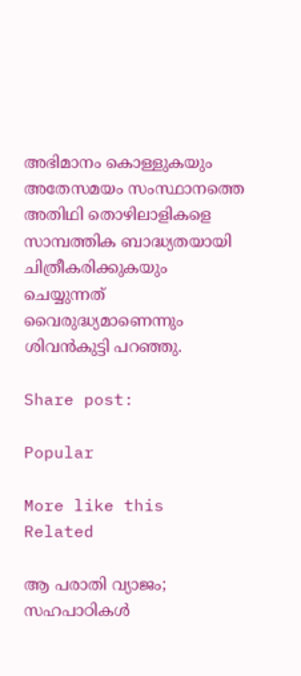അഭിമാനം കൊള്ളുകയും അതേസമയം സംസ്ഥാനത്തെ അതിഥി തൊഴിലാളികളെ സാമ്പത്തിക ബാദ്ധ്യതയായി ചിത്രീകരിക്കുകയും ചെയ്യുന്നത് വൈരുദ്ധ്യമാണെന്നും ശിവൻകുട്ടി പറഞ്ഞു.

Share post:

Popular

More like this
Related

ആ പരാതി വ്യാജം; സഹപാഠികൾ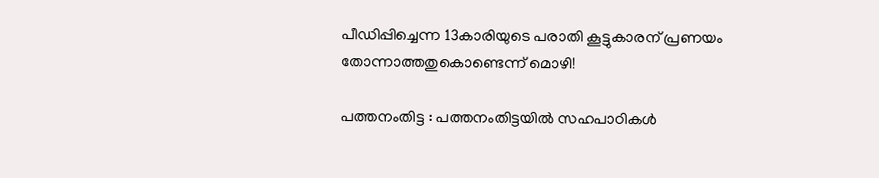പീഡിപ്പിച്ചെന്ന 13കാരിയുടെ പരാതി കൂട്ടുകാരന് പ്രണയം തോന്നാത്തതുകൊണ്ടെന്ന് മൊഴി!

പത്തനംതിട്ട : പത്തനംതിട്ടയിൽ സഹപാഠികൾ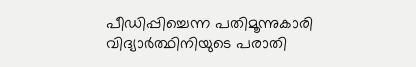പീഡിപ്പിച്ചെന്ന പതിമൂന്നുകാരി വിദ്യാർത്ഥിനിയുടെ പരാതി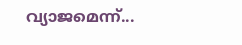വ്യാജമെന്ന്...